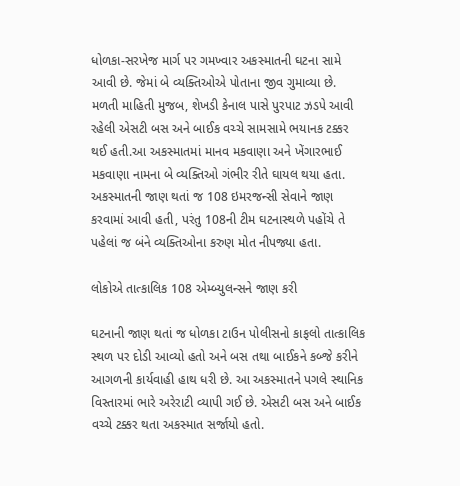ધોળકા-સરખેજ માર્ગ પર ગમખ્વાર અકસ્માતની ઘટના સામે આવી છે. જેમાં બે વ્યક્તિઓએ પોતાના જીવ ગુમાવ્યા છે. મળતી માહિતી મુજબ, શેખડી કેનાલ પાસે પુરપાટ ઝડપે આવી રહેલી એસટી બસ અને બાઈક વચ્ચે સામસામે ભયાનક ટક્કર થઈ હતી.આ અકસ્માતમાં માનવ મકવાણા અને ખેંગારભાઈ મકવાણા નામના બે વ્યક્તિઓ ગંભીર રીતે ઘાયલ થયા હતા. અકસ્માતની જાણ થતાં જ 108 ઇમરજન્સી સેવાને જાણ કરવામાં આવી હતી, પરંતુ 108ની ટીમ ઘટનાસ્થળે પહોંચે તે પહેલાં જ બંને વ્યક્તિઓના કરુણ મોત નીપજ્યા હતા.

લોકોએ તાત્કાલિક 108 એમ્બ્યુલન્સને જાણ કરી

ઘટનાની જાણ થતાં જ ધોળકા ટાઉન પોલીસનો કાફલો તાત્કાલિક સ્થળ પર દોડી આવ્યો હતો અને બસ તથા બાઈકને કબ્જે કરીને આગળની કાર્યવાહી હાથ ધરી છે. આ અકસ્માતને પગલે સ્થાનિક વિસ્તારમાં ભારે અરેરાટી વ્યાપી ગઈ છે. એસટી બસ અને બાઈક વચ્ચે ટક્કર થતા અકસ્માત સર્જાયો હતો.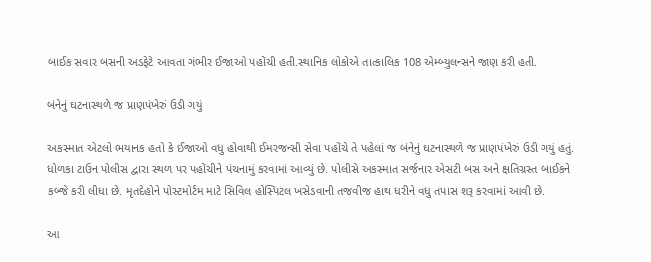બાઈક સવાર બસની અડફેટે આવતા ગંભીર ઈજાઓ પહોંચી હતી.સ્થાનિક લોકોએ તાત્કાલિક 108 એમ્બ્યુલન્સને જાણ કરી હતી.

બંનેનું ઘટનાસ્થળે જ પ્રાણપંખેરું ઉડી ગયું

અકસ્માત એટલો ભયાનક હતો કે ઈજાઓ વધુ હોવાથી ઈમરજન્સી સેવા પહોંચે તે પહેલાં જ બંનેનું ઘટનાસ્થળે જ પ્રાણપંખેરું ઉડી ગયું હતું. ધોળકા ટાઉન પોલીસ દ્વારા સ્થળ પર પહોંચીને પંચનામું કરવામાં આવ્યું છે. પોલીસે અકસ્માત સર્જનાર એસટી બસ અને ક્ષતિગ્રસ્ત બાઈકને કબ્જે કરી લીધા છે. મૃતદેહોને પોસ્ટમોર્ટમ માટે સિવિલ હોસ્પિટલ ખસેડવાની તજવીજ હાથ ધરીને વધુ તપાસ શરૂ કરવામાં આવી છે.

આ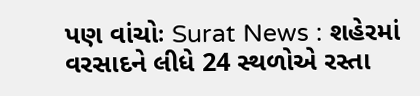પણ વાંચોઃ Surat News : શહેરમાં વરસાદને લીધે 24 સ્થળોએ રસ્તા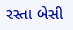રસ્તા બેસી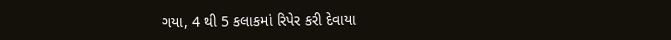ગયા, 4 થી 5 કલાકમાં રિપેર કરી દેવાયા